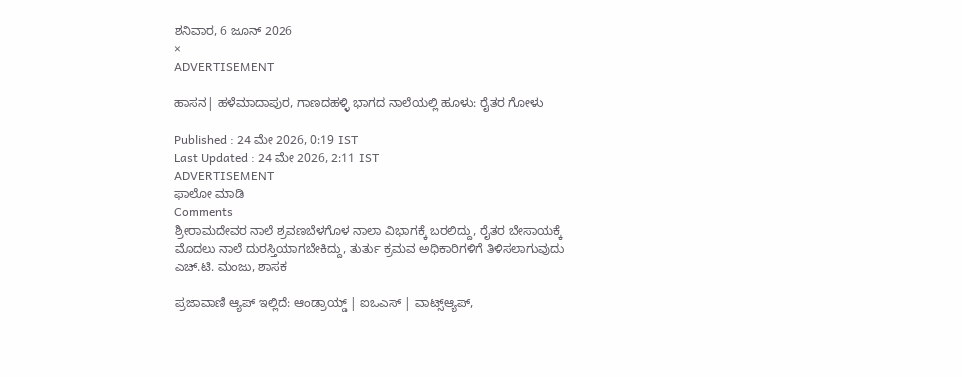ಶನಿವಾರ, 6 ಜೂನ್ 2026
×
ADVERTISEMENT

ಹಾಸನ| ಹಳೆಮಾದಾಪುರ, ಗಾಣದಹಳ್ಳಿ ಭಾಗದ ನಾಲೆಯಲ್ಲಿ ಹೂಳು: ರೈತರ ಗೋಳು

Published : 24 ಮೇ 2026, 0:19 IST
Last Updated : 24 ಮೇ 2026, 2:11 IST
ADVERTISEMENT
ಫಾಲೋ ಮಾಡಿ
Comments
ಶ್ರೀರಾಮದೇವರ ನಾಲೆ ಶ್ರವಣಬೆಳಗೊಳ ನಾಲಾ ವಿಭಾಗಕ್ಕೆ ಬರಲಿದ್ದು, ರೈತರ ಬೇಸಾಯಕ್ಕೆ ಮೊದಲು ನಾಲೆ ದುರಸ್ತಿಯಾಗಬೇಕಿದ್ದು, ತುರ್ತು ಕ್ರಮವ ಅಧಿಕಾರಿಗಳಿಗೆ ತಿಳಿಸಲಾಗುವುದು
ಎಚ್.ಟಿ. ಮಂಜು, ಶಾಸಕ

ಪ್ರಜಾವಾಣಿ ಆ್ಯಪ್ ಇಲ್ಲಿದೆ: ಆಂಡ್ರಾಯ್ಡ್ | ಐಒಎಸ್ | ವಾಟ್ಸ್ಆ್ಯಪ್,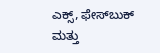ಎಕ್ಸ್, ಫೇಸ್‌ಬುಕ್ ಮತ್ತು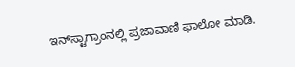ಇನ್‌ಸ್ಟಾಗ್ರಾಂನಲ್ಲಿ ಪ್ರಜಾವಾಣಿ ಫಾಲೋ ಮಾಡಿ.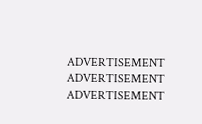ADVERTISEMENT
ADVERTISEMENT
ADVERTISEMENT